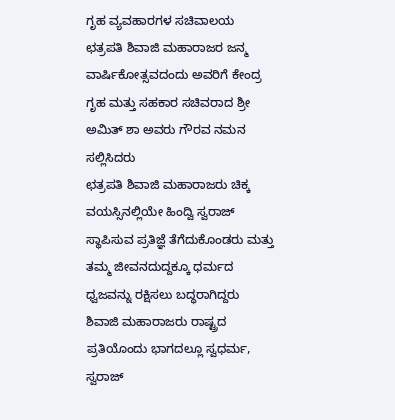ಗೃಹ ವ್ಯವಹಾರಗಳ ಸಚಿವಾಲಯ
ಛತ್ರಪತಿ ಶಿವಾಜಿ ಮಹಾರಾಜರ ಜನ್ಮ ವಾರ್ಷಿಕೋತ್ಸವದಂದು ಅವರಿಗೆ ಕೇಂದ್ರ ಗೃಹ ಮತ್ತು ಸಹಕಾರ ಸಚಿವರಾದ ಶ್ರೀ ಅಮಿತ್ ಶಾ ಅವರು ಗೌರವ ನಮನ ಸಲ್ಲಿಸಿದರು
ಛತ್ರಪತಿ ಶಿವಾಜಿ ಮಹಾರಾಜರು ಚಿಕ್ಕ ವಯಸ್ಸಿನಲ್ಲಿಯೇ ಹಿಂದ್ವಿ ಸ್ವರಾಜ್ ಸ್ಥಾಪಿಸುವ ಪ್ರತಿಜ್ಞೆ ತೆಗೆದುಕೊಂಡರು ಮತ್ತು ತಮ್ಮ ಜೀವನದುದ್ದಕ್ಕೂ ಧರ್ಮದ ಧ್ವಜವನ್ನು ರಕ್ಷಿಸಲು ಬದ್ಧರಾಗಿದ್ದರು
ಶಿವಾಜಿ ಮಹಾರಾಜರು ರಾಷ್ಟ್ರದ ಪ್ರತಿಯೊಂದು ಭಾಗದಲ್ಲೂ ಸ್ವಧರ್ಮ, ಸ್ವರಾಜ್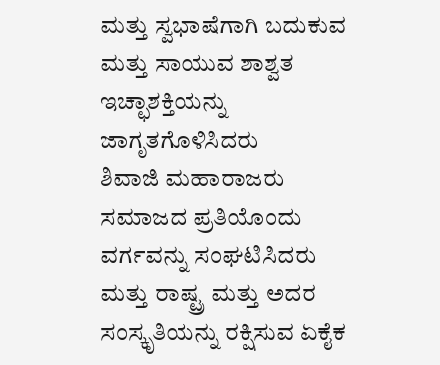ಮತ್ತು ಸ್ವಭಾಷೆಗಾಗಿ ಬದುಕುವ ಮತ್ತು ಸಾಯುವ ಶಾಶ್ವತ ಇಚ್ಛಾಶಕ್ತಿಯನ್ನು ಜಾಗೃತಗೊಳಿಸಿದರು
ಶಿವಾಜಿ ಮಹಾರಾಜರು ಸಮಾಜದ ಪ್ರತಿಯೊಂದು ವರ್ಗವನ್ನು ಸಂಘಟಿಸಿದರು ಮತ್ತು ರಾಷ್ಟ್ರ ಮತ್ತು ಅದರ ಸಂಸ್ಕೃತಿಯನ್ನು ರಕ್ಷಿಸುವ ಏಕೈಕ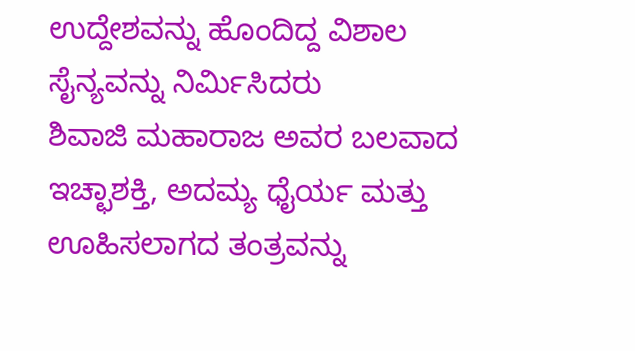ಉದ್ದೇಶವನ್ನು ಹೊಂದಿದ್ದ ವಿಶಾಲ ಸೈನ್ಯವನ್ನು ನಿರ್ಮಿಸಿದರು
ಶಿವಾಜಿ ಮಹಾರಾಜ ಅವರ ಬಲವಾದ ಇಚ್ಛಾಶಕ್ತಿ, ಅದಮ್ಯ ಧೈರ್ಯ ಮತ್ತು ಊಹಿಸಲಾಗದ ತಂತ್ರವನ್ನು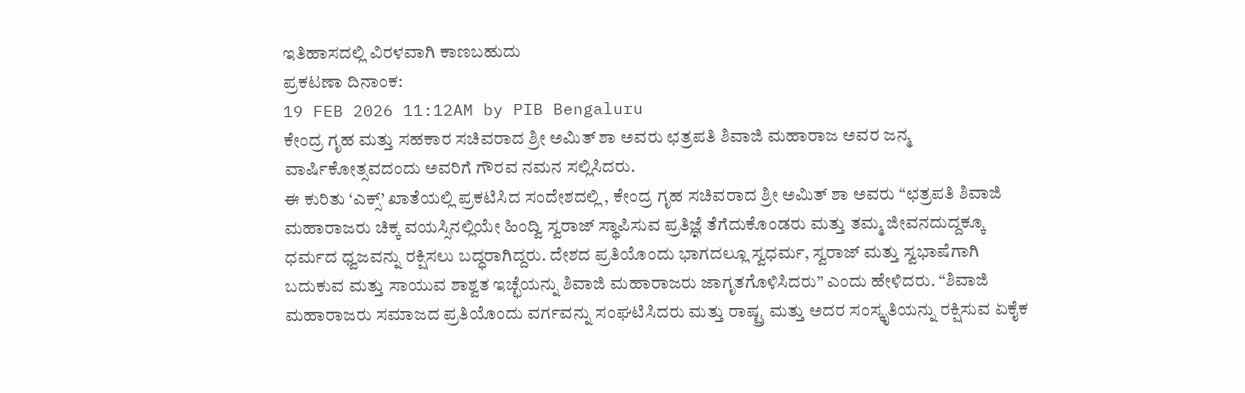ಇತಿಹಾಸದಲ್ಲಿ ವಿರಳವಾಗಿ ಕಾಣಬಹುದು
ಪ್ರಕಟಣಾ ದಿನಾಂಕ:
19 FEB 2026 11:12AM by PIB Bengaluru
ಕೇಂದ್ರ ಗೃಹ ಮತ್ತು ಸಹಕಾರ ಸಚಿವರಾದ ಶ್ರೀ ಅಮಿತ್ ಶಾ ಅವರು ಛತ್ರಪತಿ ಶಿವಾಜಿ ಮಹಾರಾಜ ಅವರ ಜನ್ಮ ವಾರ್ಷಿಕೋತ್ಸವದಂದು ಅವರಿಗೆ ಗೌರವ ನಮನ ಸಲ್ಲಿಸಿದರು.
ಈ ಕುರಿತು ‘ಎಕ್ಸ್’ ಖಾತೆಯಲ್ಲಿ ಪ್ರಕಟಿಸಿದ ಸಂದೇಶದಲ್ಲಿ , ಕೇಂದ್ರ ಗೃಹ ಸಚಿವರಾದ ಶ್ರೀ ಅಮಿತ್ ಶಾ ಅವರು “ಛತ್ರಪತಿ ಶಿವಾಜಿ ಮಹಾರಾಜರು ಚಿಕ್ಕ ವಯಸ್ಸಿನಲ್ಲಿಯೇ ಹಿಂದ್ವಿ ಸ್ವರಾಜ್ ಸ್ಥಾಪಿಸುವ ಪ್ರತಿಜ್ಞೆ ತೆಗೆದುಕೊಂಡರು ಮತ್ತು ತಮ್ಮ ಜೀವನದುದ್ದಕ್ಕೂ ಧರ್ಮದ ಧ್ವಜವನ್ನು ರಕ್ಷಿಸಲು ಬದ್ಧರಾಗಿದ್ದರು. ದೇಶದ ಪ್ರತಿಯೊಂದು ಭಾಗದಲ್ಲೂ ಸ್ವಧರ್ಮ, ಸ್ವರಾಜ್ ಮತ್ತು ಸ್ವಭಾಷೆಗಾಗಿ ಬದುಕುವ ಮತ್ತು ಸಾಯುವ ಶಾಶ್ವತ ಇಚ್ಛೆಯನ್ನು ಶಿವಾಜಿ ಮಹಾರಾಜರು ಜಾಗೃತಗೊಳಿಸಿದರು” ಎಂದು ಹೇಳಿದರು. “ಶಿವಾಜಿ ಮಹಾರಾಜರು ಸಮಾಜದ ಪ್ರತಿಯೊಂದು ವರ್ಗವನ್ನು ಸಂಘಟಿಸಿದರು ಮತ್ತು ರಾಷ್ಟ್ರ ಮತ್ತು ಅದರ ಸಂಸ್ಕೃತಿಯನ್ನು ರಕ್ಷಿಸುವ ಏಕೈಕ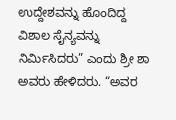ಉದ್ದೇಶವನ್ನು ಹೊಂದಿದ್ದ ವಿಶಾಲ ಸೈನ್ಯವನ್ನು ನಿರ್ಮಿಸಿದರು” ಎಂದು ಶ್ರೀ ಶಾ ಅವರು ಹೇಳಿದರು. “ಅವರ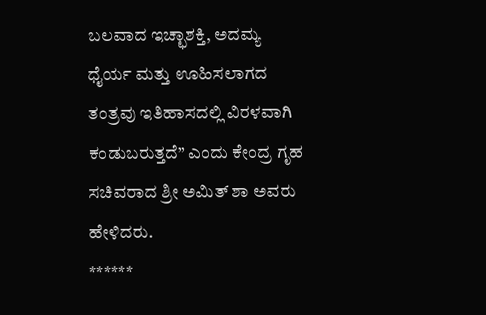ಬಲವಾದ ಇಚ್ಛಾಶಕ್ತಿ, ಅದಮ್ಯ ಧೈರ್ಯ ಮತ್ತು ಊಹಿಸಲಾಗದ ತಂತ್ರವು ಇತಿಹಾಸದಲ್ಲಿ ವಿರಳವಾಗಿ ಕಂಡುಬರುತ್ತದೆ” ಎಂದು ಕೇಂದ್ರ ಗೃಹ ಸಚಿವರಾದ ಶ್ರೀ ಅಮಿತ್ ಶಾ ಅವರು ಹೇಳಿದರು.
******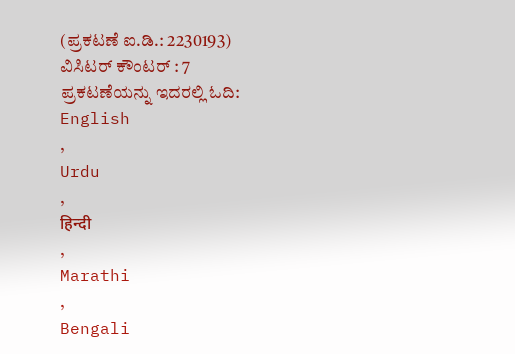(ಪ್ರಕಟಣೆ ಐ.ಡಿ.: 2230193)
ವಿಸಿಟರ್ ಕೌಂಟರ್ : 7
ಪ್ರಕಟಣೆಯನ್ನು ಇದರಲ್ಲಿ ಓದಿ:
English
,
Urdu
,
हिन्दी
,
Marathi
,
Bengali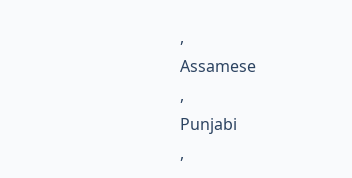,
Assamese
,
Punjabi
,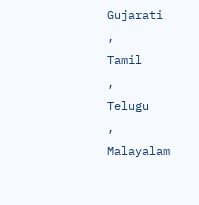Gujarati
,
Tamil
,
Telugu
,
Malayalam